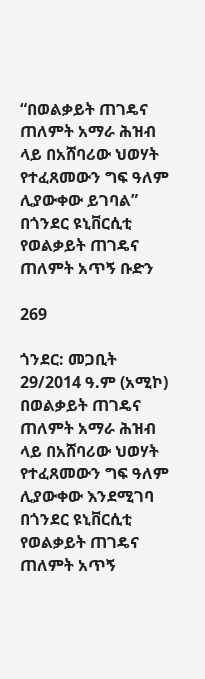“በወልቃይት ጠገዴና ጠለምት አማራ ሕዝብ ላይ በአሸባሪው ህወሃት የተፈጸመውን ግፍ ዓለም ሊያውቀው ይገባል” በጎንደር ዩኒቨርሲቲ የወልቃይት ጠገዴና ጠለምት አጥኝ ቡድን

269

ጎንደር: መጋቢት 29/2014 ዓ.ም (አሚኮ) በወልቃይት ጠገዴና ጠለምት አማራ ሕዝብ ላይ በአሸባሪው ህወሃት የተፈጸመውን ግፍ ዓለም ሊያውቀው እንደሚገባ በጎንደር ዩኒቨርሲቲ የወልቃይት ጠገዴና ጠለምት አጥኝ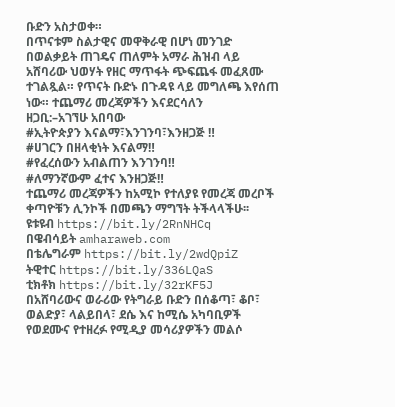ቡድን አስታወቀ።
በጥናቱም ስልታዊና መዋቅራዊ በሆነ መንገድ በወልቃይት ጠገዴና ጠለምት አማራ ሕዝብ ላይ አሸባሪው ህወሃት የዘር ማጥፋት ጭፍጨፋ መፈጸሙ ተገልጿል። የጥናት ቡድኑ በጉዳዩ ላይ መግለጫ እየሰጠ ነው። ተጨማሪ መረጃዎችን እናደርሳለን
ዘጋቢ:–አገኘሁ አበባው
#ኢትዮጵያን እናልማ፣እንገንባ፣እንዘጋጅ ‼
#ሀገርን በዘላቂነት እናልማ‼
#የፈረሰውን አብልጠን እንገንባ‼
#ለማንኛውም ፈተና እንዘጋጅ‼
ተጨማሪ መረጃዎችን ከአሚኮ የተለያዩ የመረጃ መረቦች ቀጣዮቹን ሊንኮች በመጫን ማግኘት ትችላላችሁ፡፡
ዩቱዩብ https://bit.ly/2RnNHCq
በዌብሳይት amharaweb.com
በቴሌግራም https://bit.ly/2wdQpiZ
ትዊተር https://bit.ly/336LQaS
ቲክቶክ https://bit.ly/32rKF5J
በአሸባሪውና ወራሪው የትግራይ ቡድን በሰቆጣ፣ ቆቦ፣ ወልድያ፣ ላልይበላ፣ ደሴ እና ከሚሴ አካባቢዎች የወደሙና የተዘረፉ የሚዲያ መሳሪያዎችን መልሶ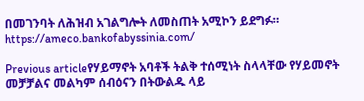በመገንባት ለሕዝብ አገልግሎት ለመስጠት አሚኮን ይደግፉ።
https://ameco.bankofabyssinia.com/

Previous articleየሃይማኖት አባቶች ትልቅ ተሰሚነት ስላላቸው የሃይመኖት መቻቻልና መልካም ሰብዕናን በትውልዱ ላይ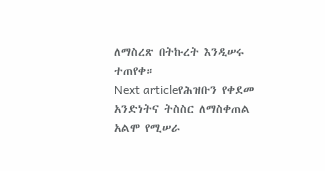ለማስረጽ በትኩረት እንዲሠሩ ተጠየቀ።
Next articleየሕዝቡን የቀደመ አንድነትና ትስስር ለማስቀጠል አልሞ የሚሠራ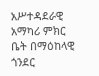አሥተዳደራዊ አማካሪ ምክር ቤት በማዕከላዊ ጎንደር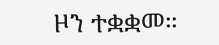ዞን ተቋቋመ።